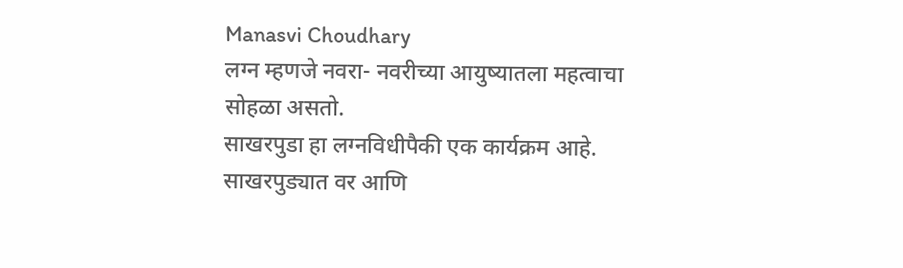Manasvi Choudhary
लग्न म्हणजे नवरा- नवरीच्या आयुष्यातला महत्वाचा सोहळा असतो.
साखरपुडा हा लग्नविधीपैकी एक कार्यक्रम आहे.
साखरपुड्यात वर आणि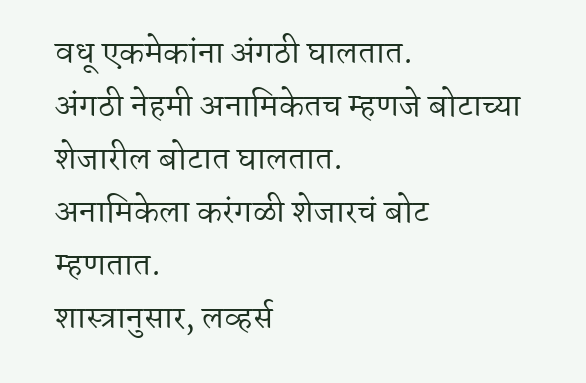वधू एकमेकांना अंगठी घालतात.
अंगठी नेहमी अनामिकेतच म्हणजे बोटाच्या शेजारील बोटात घालतात.
अनामिकेला करंगळी शेजारचं बोट म्हणतात.
शास्त्रानुसार, लव्हर्स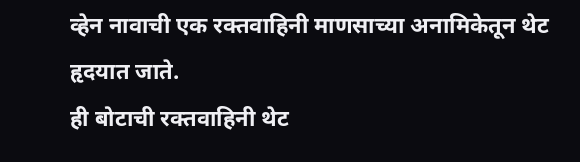व्हेन नावाची एक रक्तवाहिनी माणसाच्या अनामिकेतून थेट हृदयात जाते.
ही बोटाची रक्तवाहिनी थेट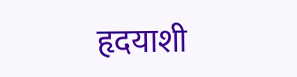हृदयाशी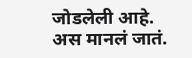जोडलेली आहे. अस मानलं जातं.